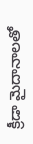క్రీడా మైదానాలతో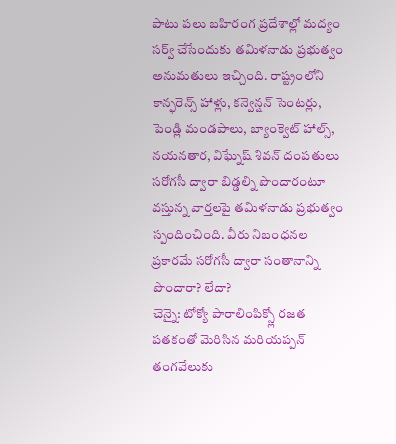పాటు పలు బహిరంగ ప్రదేశాల్లో మద్యం సర్వ్ చేసేందుకు తమిళనాడు ప్రభుత్వం అనుమతులు ఇచ్చింది. రాష్ట్రంలోని కాన్ఫరెన్స్ హాళ్లు, కన్వెన్షన్ సెంటర్లు, పెండ్లి మండపాలు, బ్యాంక్వెట్ హాల్స్,
నయనతార, విఘ్నేష్ శివన్ దంపతులు సరోగసీ ద్వారా బిడ్డల్ని పొందారంటూ వస్తున్న వార్తలపై తమిళనాడు ప్రభుత్వం స్పందించింది. వీరు నిబంధనల ప్రకారమే సరోగసీ ద్వారా సంతానాన్ని పొందారా? లేదా?
చెన్నై: టోక్యో పారాలింపిక్స్లో రజత పతకంతో మెరిసిన మరియప్పన్ తంగవేలుకు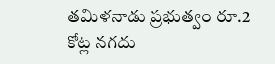తమిళనాడు ప్రభుత్వం రూ.2 కోట్ల నగదు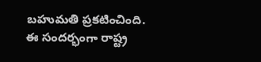బహుమతి ప్రకటించింది. ఈ సందర్భంగా రాష్ట్ర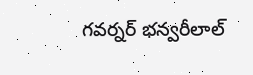గవర్నర్ భన్వరీలాల్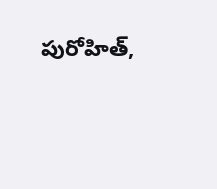పురోహిత్,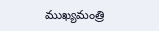ముఖ్యమంత్రి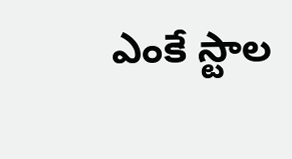ఎంకే స్టాల